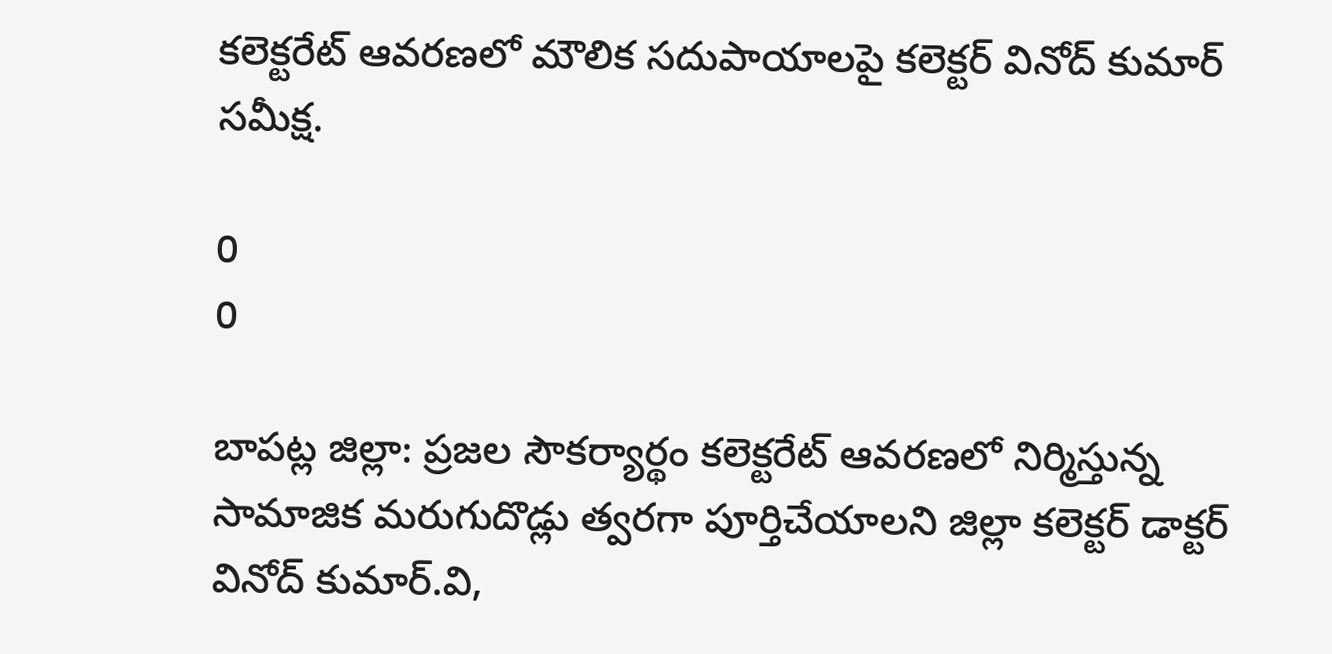కలెక్టరేట్ ఆవరణలో మౌలిక సదుపాయాలపై కలెక్టర్ వినోద్ కుమార్ సమీక్ష.

0
0

బాపట్ల జిల్లా: ప్రజల సౌకర్యార్థం కలెక్టరేట్ ఆవరణలో నిర్మిస్తున్న సామాజిక మరుగుదొడ్లు త్వరగా పూర్తిచేయాలని జిల్లా కలెక్టర్ డాక్టర్ వినోద్ కుమార్.వి,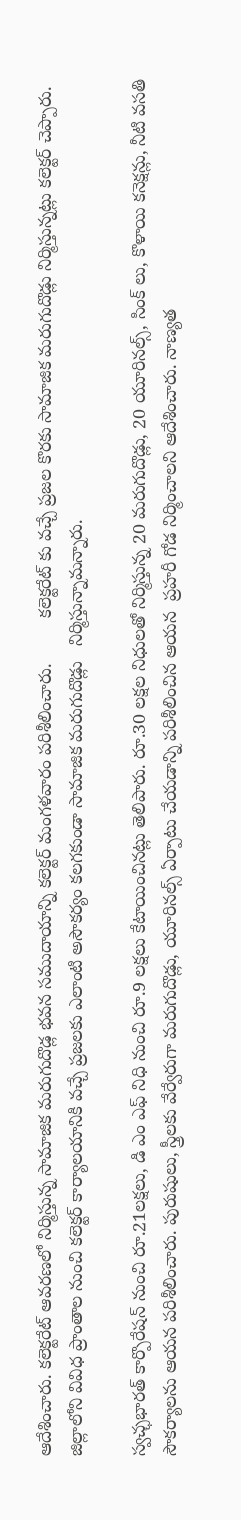ఆదేశించారు. కలెక్టరేట్ ఆవరణలో నిర్మిస్తున్న సామాజిక మరుగుదొడ్ల భవన సముదాయాన్ని కలెక్టర్ మంగళవారం పరిశీలించారు.         కలెక్టరేట్ కు వచ్చే ప్రజల కొరకు సామాజిక మరుగుదొడ్లు నిర్మిస్తున్నట్లు కలెక్టర్ చెప్పారు. జిల్లాలోని వివిధ ప్రాంతాల నుంచి కలెక్టర్ కార్యాలయానికి వచ్చే ప్రజలకు ఎలాంటి అసౌకర్యం కలగకుండా సామాజిక మరుగుదొడ్లు   నిర్మిస్తున్నామన్నారు.

స్వచ్ఛభారత్ కార్పొరేషన్ నుంచి రూ.21లక్షలు, డి ఎం ఎఫ్ నిధి నుంచి రూ.9 లక్షలు కేటాయించినట్లు తెలిపారు. రూ.30 లక్షల నిధులతో నిర్మిస్తున్న 20 మరుగుదొడ్లు, 20 యూరినల్స్, సింక్ లు, కొళాయి కనెక్షన్లు, నీటి వసతి సౌకర్యాలను ఆయన పరిశీలించారు. పురుషులు, స్త్రీలకు వేర్వేరుగా మరుగుదొడ్లు, యూరినల్స్ ఏర్పాటు చేయడాన్ని పరిశీలించిన ఆయన  ప్రహరీ గోడ నిర్మించాలని ఆదేశించారు. నాణ్యత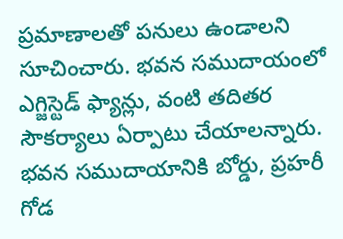ప్రమాణాలతో పనులు ఉండాలని సూచించారు. భవన సముదాయంలో ఎగ్జిస్టెడ్ ఫ్యాన్లు, వంటి తదితర సౌకర్యాలు ఏర్పాటు చేయాలన్నారు. భవన సముదాయానికి బోర్డు, ప్రహరీ గోడ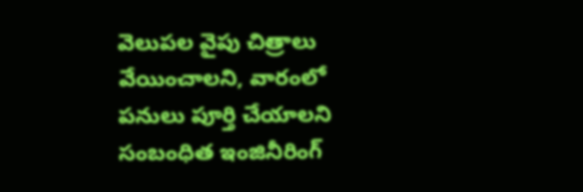వెలుపల వైపు చిత్రాలు వేయించాలని, వారంలో పనులు పూర్తి చేయాలని సంబంధిత ఇంజినీరింగ్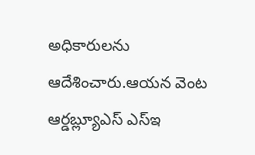అధికారులను ఆదేశించారు.ఆయన వెంట ఆర్డబ్ల్యూఎస్ ఎస్ఇ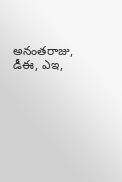అనంతరాజు, డీఈ, ఎఇ,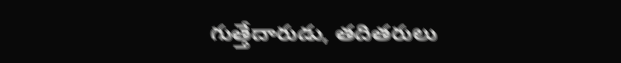గుత్తేదారుడు, తదితరులు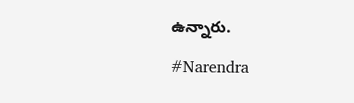ఉన్నారు.

#Narendra